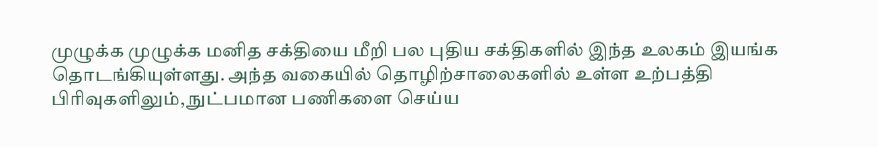முழுக்க முழுக்க மனித சக்தியை மீறி பல புதிய சக்திகளில் இந்த உலகம் இயங்க தொடங்கியுள்ளது. அந்த வகையில் தொழிற்சாலைகளில் உள்ள உற்பத்தி பிரிவுகளிலும், நுட்பமான பணிகளை செய்ய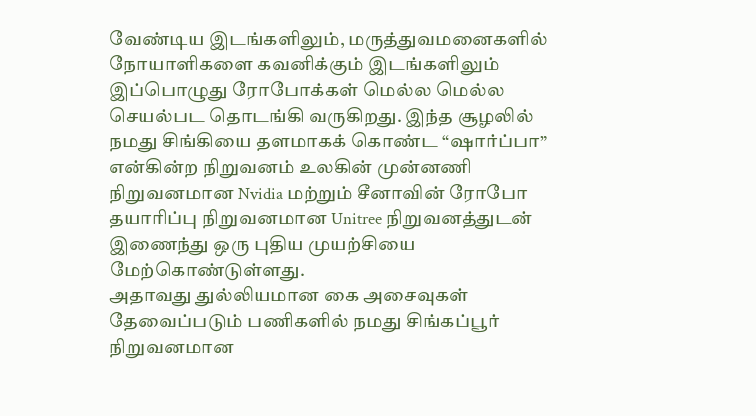வேண்டிய இடங்களிலும், மருத்துவமனைகளில் நோயாளிகளை கவனிக்கும் இடங்களிலும் இப்பொழுது ரோபோக்கள் மெல்ல மெல்ல செயல்பட தொடங்கி வருகிறது. இந்த சூழலில் நமது சிங்கியை தளமாகக் கொண்ட “ஷார்ப்பா” என்கின்ற நிறுவனம் உலகின் முன்னணி நிறுவனமான Nvidia மற்றும் சீனாவின் ரோபோ தயாரிப்பு நிறுவனமான Unitree நிறுவனத்துடன் இணைந்து ஒரு புதிய முயற்சியை மேற்கொண்டுள்ளது.
அதாவது துல்லியமான கை அசைவுகள் தேவைப்படும் பணிகளில் நமது சிங்கப்பூர் நிறுவனமான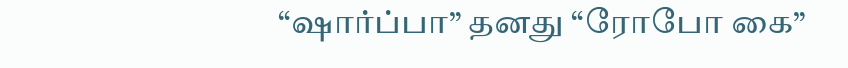“ஷார்ப்பா” தனது “ரோபோ கை”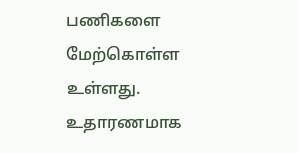பணிகளை மேற்கொள்ள உள்ளது. உதாரணமாக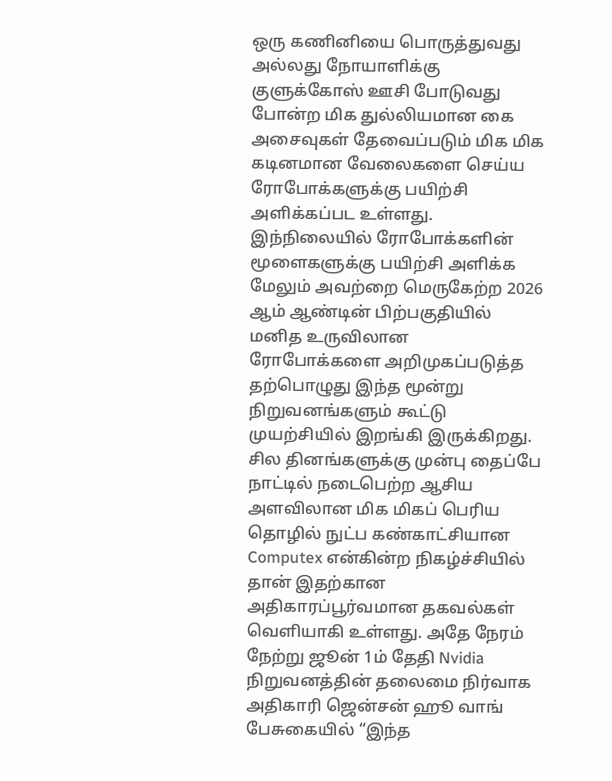ஒரு கணினியை பொருத்துவது அல்லது நோயாளிக்கு குளுக்கோஸ் ஊசி போடுவது போன்ற மிக துல்லியமான கை அசைவுகள் தேவைப்படும் மிக மிக கடினமான வேலைகளை செய்ய ரோபோக்களுக்கு பயிற்சி அளிக்கப்பட உள்ளது. இந்நிலையில் ரோபோக்களின் மூளைகளுக்கு பயிற்சி அளிக்க மேலும் அவற்றை மெருகேற்ற 2026 ஆம் ஆண்டின் பிற்பகுதியில் மனித உருவிலான ரோபோக்களை அறிமுகப்படுத்த தற்பொழுது இந்த மூன்று நிறுவனங்களும் கூட்டு முயற்சியில் இறங்கி இருக்கிறது.
சில தினங்களுக்கு முன்பு தைப்பே நாட்டில் நடைபெற்ற ஆசிய அளவிலான மிக மிகப் பெரிய தொழில் நுட்ப கண்காட்சியான Computex என்கின்ற நிகழ்ச்சியில் தான் இதற்கான அதிகாரப்பூர்வமான தகவல்கள் வெளியாகி உள்ளது. அதே நேரம் நேற்று ஜூன் 1ம் தேதி Nvidia நிறுவனத்தின் தலைமை நிர்வாக அதிகாரி ஜென்சன் ஹூ வாங் பேசுகையில் “இந்த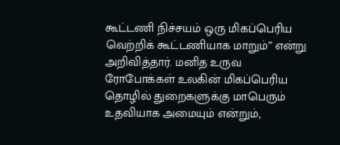கூட்டணி நிச்சயம் ஒரு மிகப்பெரிய வெற்றிக் கூட்டணியாக மாறும்” என்று அறிவித்தார். மனித உருவ ரோபோக்கள் உலகின் மிகப்பெரிய தொழில் துறைகளுக்கு மாபெரும் உதவியாக அமையும் என்றும்,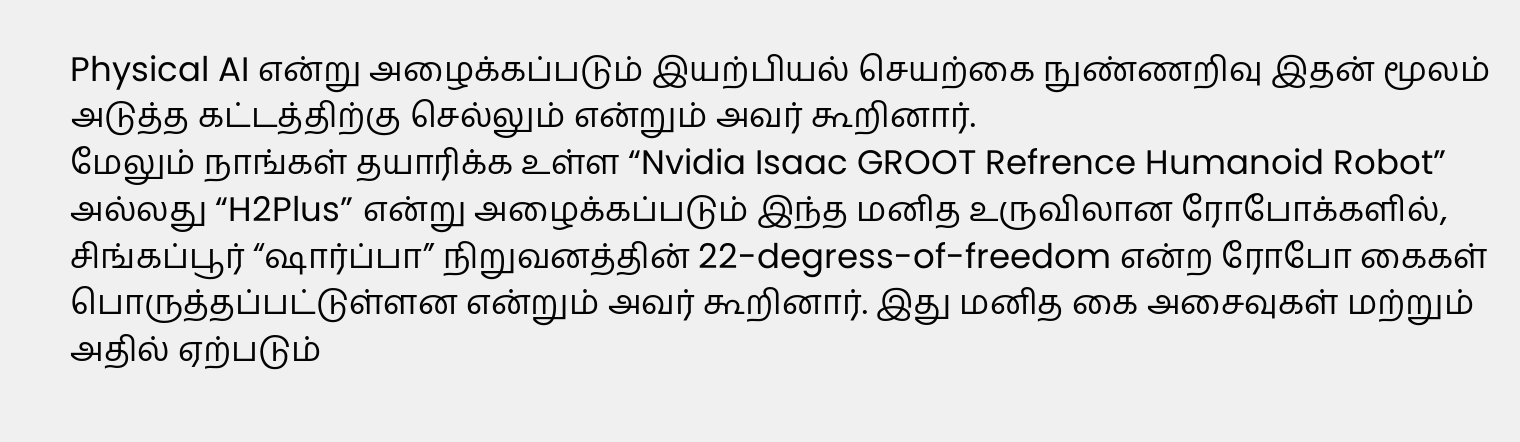Physical AI என்று அழைக்கப்படும் இயற்பியல் செயற்கை நுண்ணறிவு இதன் மூலம் அடுத்த கட்டத்திற்கு செல்லும் என்றும் அவர் கூறினார்.
மேலும் நாங்கள் தயாரிக்க உள்ள “Nvidia Isaac GROOT Refrence Humanoid Robot” அல்லது “H2Plus” என்று அழைக்கப்படும் இந்த மனித உருவிலான ரோபோக்களில், சிங்கப்பூர் “ஷார்ப்பா” நிறுவனத்தின் 22-degress-of-freedom என்ற ரோபோ கைகள் பொருத்தப்பட்டுள்ளன என்றும் அவர் கூறினார். இது மனித கை அசைவுகள் மற்றும் அதில் ஏற்படும்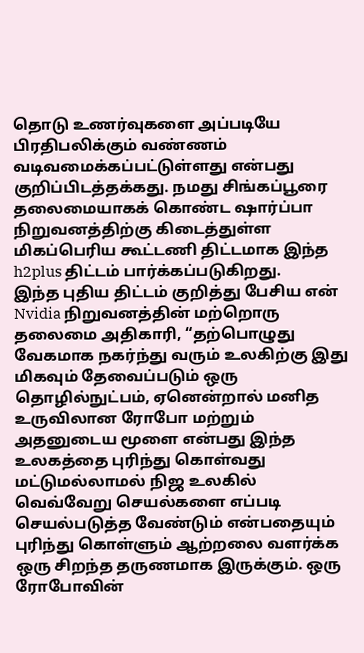தொடு உணர்வுகளை அப்படியே பிரதிபலிக்கும் வண்ணம் வடிவமைக்கப்பட்டுள்ளது என்பது குறிப்பிடத்தக்கது. நமது சிங்கப்பூரை தலைமையாகக் கொண்ட ஷார்ப்பா நிறுவனத்திற்கு கிடைத்துள்ள மிகப்பெரிய கூட்டணி திட்டமாக இந்த h2plus திட்டம் பார்க்கப்படுகிறது.
இந்த புதிய திட்டம் குறித்து பேசிய என் Nvidia நிறுவனத்தின் மற்றொரு தலைமை அதிகாரி, “தற்பொழுது வேகமாக நகர்ந்து வரும் உலகிற்கு இது மிகவும் தேவைப்படும் ஒரு தொழில்நுட்பம், ஏனென்றால் மனித உருவிலான ரோபோ மற்றும் அதனுடைய மூளை என்பது இந்த உலகத்தை புரிந்து கொள்வது மட்டுமல்லாமல் நிஜ உலகில் வெவ்வேறு செயல்களை எப்படி செயல்படுத்த வேண்டும் என்பதையும் புரிந்து கொள்ளும் ஆற்றலை வளர்க்க ஒரு சிறந்த தருணமாக இருக்கும். ஒரு ரோபோவின்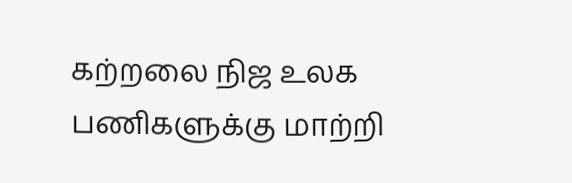கற்றலை நிஜ உலக பணிகளுக்கு மாற்றி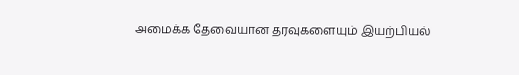அமைக்க தேவையான தரவுகளையும் இயற்பியல்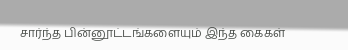சார்ந்த பின்னூட்டங்களையும் இந்த கைகள்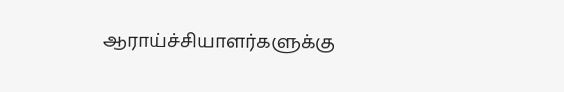ஆராய்ச்சியாளர்களுக்கு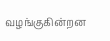வழங்குகின்றன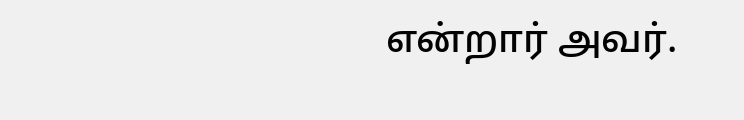என்றார் அவர்.